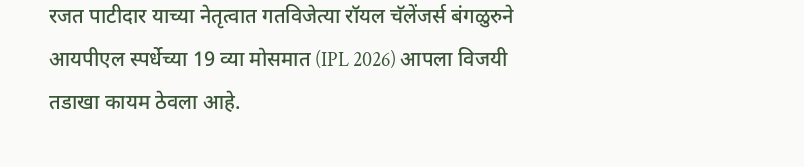रजत पाटीदार याच्या नेतृत्वात गतविजेत्या रॉयल चॅलेंजर्स बंगळुरुने आयपीएल स्पर्धेच्या 19 व्या मोसमात (IPL 2026) आपला विजयी तडाखा कायम ठेवला आहे.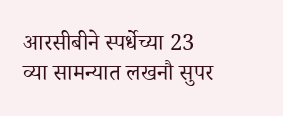आरसीबीने स्पर्धेच्या 23 व्या सामन्यात लखनौ सुपर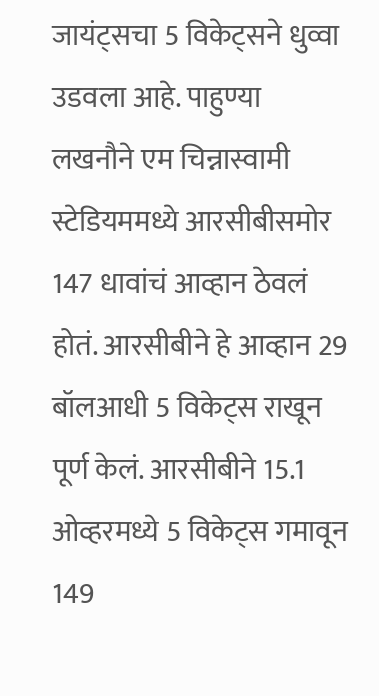जायंट्सचा 5 विकेट्सने धुव्वा उडवला आहे. पाहुण्या लखनौने एम चिन्नास्वामी स्टेडियममध्ये आरसीबीसमोर 147 धावांचं आव्हान ठेवलं होतं. आरसीबीने हे आव्हान 29 बॉलआधी 5 विकेट्स राखून पूर्ण केलं. आरसीबीने 15.1 ओव्हरमध्ये 5 विकेट्स गमावून 149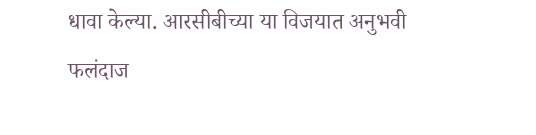धावा केल्या. आरसीबीच्या या विजयात अनुभवी फलंदाज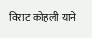विराट कोहली याने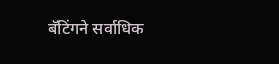बॅटिंगने सर्वाधिक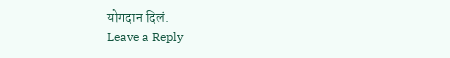योगदान दिलं.
Leave a Reply